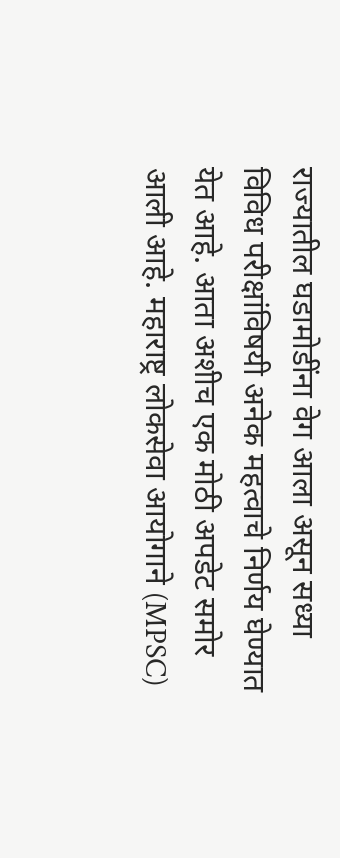राज्यातील घडामोडींना वेग आला असून सध्या विविध परीक्षांविषयी अनेक महत्वाचे निर्णय घेण्यात येत आहे. आता अशीच एक मोठी अपडेट समोर आली आहे. महाराष्ट्र लोकसेवा आयोगाने (MPSC)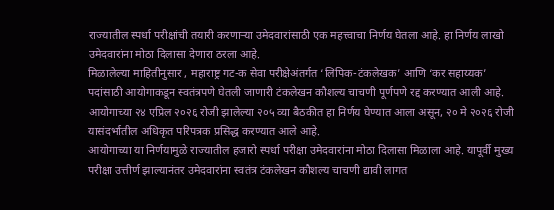राज्यातील स्पर्धा परीक्षांची तयारी करणाऱ्या उमेदवारांसाठी एक महत्त्वाचा निर्णय घेतला आहे. हा निर्णय लाखो उमेदवारांना मोठा दिलासा देणारा ठरला आहे.
मिळालेल्या माहितीनुसार , महाराष्ट्र गट-क सेवा परीक्षेअंतर्गत ‘लिपिक-टंकलेखक’ आणि ‘कर सहाय्यक’ पदांसाठी आयोगाकडून स्वतंत्रपणे घेतली जाणारी टंकलेखन कौशल्य चाचणी पूर्णपणे रद्द करण्यात आली आहे. आयोगाच्या २४ एप्रिल २०२६ रोजी झालेल्या २०५ व्या बैठकीत हा निर्णय घेण्यात आला असून, २० मे २०२६ रोजी यासंदर्भातील अधिकृत परिपत्रक प्रसिद्ध करण्यात आले आहे.
आयोगाच्या या निर्णयामुळे राज्यातील हजारो स्पर्धा परीक्षा उमेदवारांना मोठा दिलासा मिळाला आहे. यापूर्वी मुख्य परीक्षा उत्तीर्ण झाल्यानंतर उमेदवारांना स्वतंत्र टंकलेखन कौशल्य चाचणी द्यावी लागत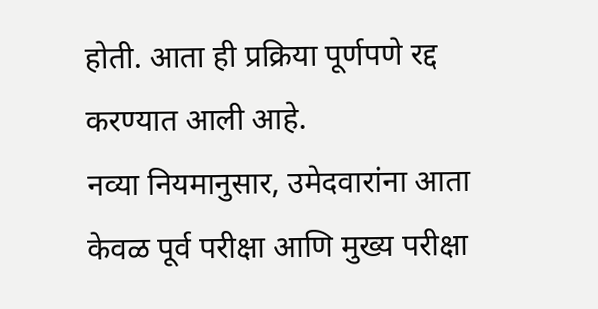होती. आता ही प्रक्रिया पूर्णपणे रद्द करण्यात आली आहे.
नव्या नियमानुसार, उमेदवारांना आता केवळ पूर्व परीक्षा आणि मुख्य परीक्षा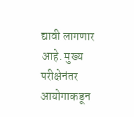द्यावी लागणार आहे. मुख्य परीक्षेनंतर आयोगाकडून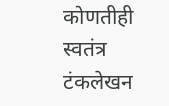कोणतीही स्वतंत्र टंकलेखन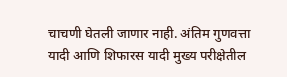चाचणी घेतली जाणार नाही. अंतिम गुणवत्ता यादी आणि शिफारस यादी मुख्य परीक्षेतील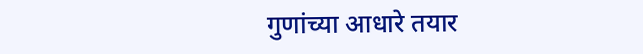गुणांच्या आधारे तयार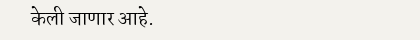केली जाणार आहे.